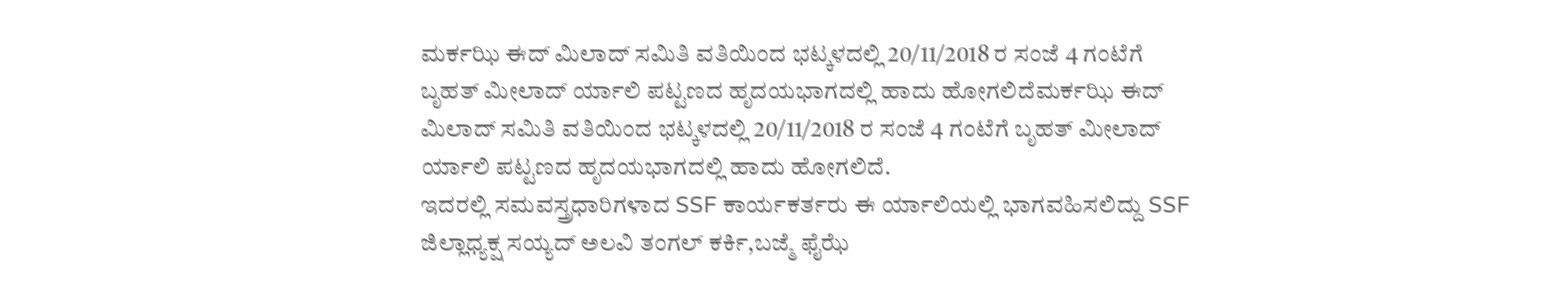ಮರ್ಕಝಿ ಈದ್ ಮಿಲಾದ್ ಸಮಿತಿ ವತಿಯಿಂದ ಭಟ್ಕಳದಲ್ಲಿ 20/11/2018 ರ ಸಂಜೆ 4 ಗಂಟೆಗೆ ಬೃಹತ್ ಮೀಲಾದ್ ರ್ಯಾಲಿ ಪಟ್ಟಣದ ಹೃದಯಭಾಗದಲ್ಲಿ ಹಾದು ಹೋಗಲಿದೆಮರ್ಕಝಿ ಈದ್ ಮಿಲಾದ್ ಸಮಿತಿ ವತಿಯಿಂದ ಭಟ್ಕಳದಲ್ಲಿ 20/11/2018 ರ ಸಂಜೆ 4 ಗಂಟೆಗೆ ಬೃಹತ್ ಮೀಲಾದ್ ರ್ಯಾಲಿ ಪಟ್ಟಣದ ಹೃದಯಭಾಗದಲ್ಲಿ ಹಾದು ಹೋಗಲಿದೆ.
ಇದರಲ್ಲಿ ಸಮವಸ್ತ್ರಧಾರಿಗಳಾದ SSF ಕಾರ್ಯಕರ್ತರು ಈ ರ್ಯಾಲಿಯಲ್ಲಿ ಭಾಗವಹಿಸಲಿದ್ದು SSF ಜಿಲ್ಲಾಧ್ಯಕ್ಷ ಸಯ್ಯದ್ ಅಲವಿ ತಂಗಲ್ ಕರ್ಕಿ,ಬಜ್ಮೆ ಫೈಝೆ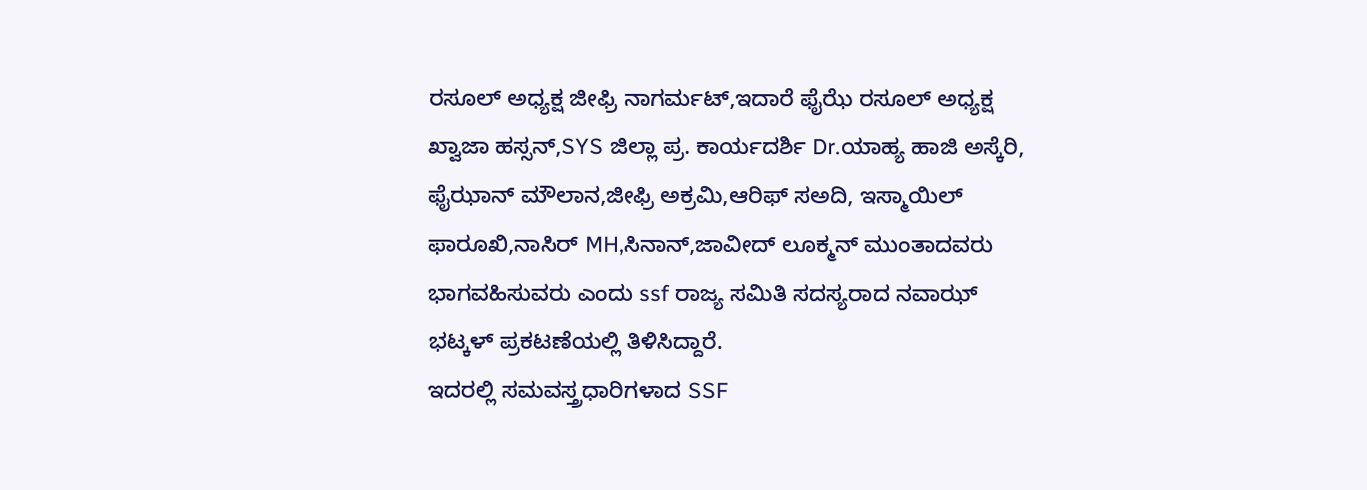ರಸೂಲ್ ಅಧ್ಯಕ್ಷ ಜೀಫ್ರಿ ನಾಗರ್ಮಟ್,ಇದಾರೆ ಫೈಝೆ ರಸೂಲ್ ಅಧ್ಯಕ್ಷ ಖ್ವಾಜಾ ಹಸ್ಸನ್,SYS ಜಿಲ್ಲಾ ಪ್ರ. ಕಾರ್ಯದರ್ಶಿ Dr.ಯಾಹ್ಯ ಹಾಜಿ ಅಸ್ಕೆರಿ, ಫೈಝಾನ್ ಮೌಲಾನ,ಜೀಫ್ರಿ ಅಕ್ರಮಿ,ಆರಿಫ್ ಸಅದಿ, ಇಸ್ಮಾಯಿಲ್ ಫಾರೂಖಿ,ನಾಸಿರ್ MH,ಸಿನಾನ್,ಜಾವೀದ್ ಲೂಕ್ಮನ್ ಮುಂತಾದವರು ಭಾಗವಹಿಸುವರು ಎಂದು ssf ರಾಜ್ಯ ಸಮಿತಿ ಸದಸ್ಯರಾದ ನವಾಝ್ ಭಟ್ಕಳ್ ಪ್ರಕಟಣೆಯಲ್ಲಿ ತಿಳಿಸಿದ್ದಾರೆ.
ಇದರಲ್ಲಿ ಸಮವಸ್ತ್ರಧಾರಿಗಳಾದ SSF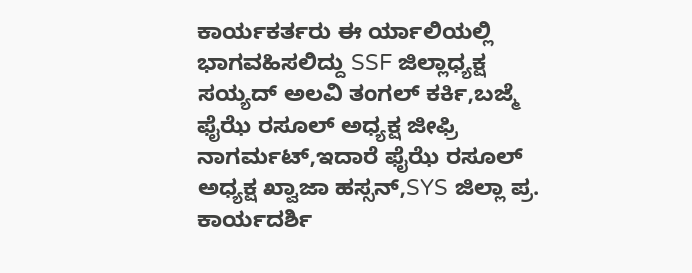ಕಾರ್ಯಕರ್ತರು ಈ ರ್ಯಾಲಿಯಲ್ಲಿ ಭಾಗವಹಿಸಲಿದ್ದು SSF ಜಿಲ್ಲಾಧ್ಯಕ್ಷ ಸಯ್ಯದ್ ಅಲವಿ ತಂಗಲ್ ಕರ್ಕಿ,ಬಜ್ಮೆ ಫೈಝೆ ರಸೂಲ್ ಅಧ್ಯಕ್ಷ ಜೀಫ್ರಿ ನಾಗರ್ಮಟ್,ಇದಾರೆ ಫೈಝೆ ರಸೂಲ್ ಅಧ್ಯಕ್ಷ ಖ್ವಾಜಾ ಹಸ್ಸನ್,SYS ಜಿಲ್ಲಾ ಪ್ರ. ಕಾರ್ಯದರ್ಶಿ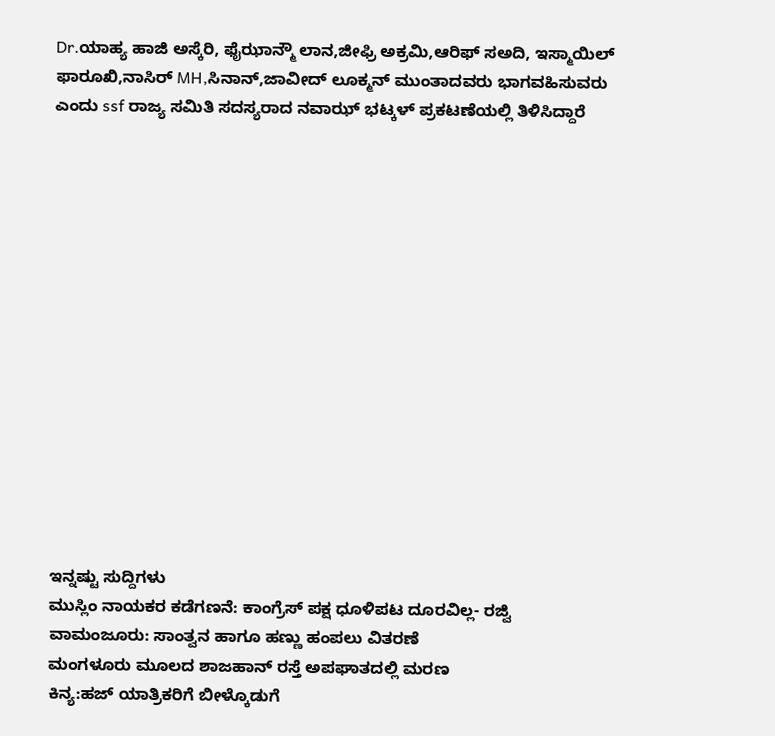Dr.ಯಾಹ್ಯ ಹಾಜಿ ಅಸ್ಕೆರಿ, ಫೈಝಾನ್ಮೌ ಲಾನ,ಜೀಫ್ರಿ ಅಕ್ರಮಿ,ಆರಿಫ್ ಸಅದಿ, ಇಸ್ಮಾಯಿಲ್ ಫಾರೂಖಿ,ನಾಸಿರ್ MH,ಸಿನಾನ್,ಜಾವೀದ್ ಲೂಕ್ಮನ್ ಮುಂತಾದವರು ಭಾಗವಹಿಸುವರು ಎಂದು ssf ರಾಜ್ಯ ಸಮಿತಿ ಸದಸ್ಯರಾದ ನವಾಝ್ ಭಟ್ಕಳ್ ಪ್ರಕಟಣೆಯಲ್ಲಿ ತಿಳಿಸಿದ್ದಾರೆ















ಇನ್ನಷ್ಟು ಸುದ್ದಿಗಳು
ಮುಸ್ಲಿಂ ನಾಯಕರ ಕಡೆಗಣನೆ: ಕಾಂಗ್ರೆಸ್ ಪಕ್ಷ ಧೂಳಿಪಟ ದೂರವಿಲ್ಲ- ರಜ್ವಿ
ವಾಮಂಜೂರು: ಸಾಂತ್ವನ ಹಾಗೂ ಹಣ್ಣು ಹಂಪಲು ವಿತರಣೆ
ಮಂಗಳೂರು ಮೂಲದ ಶಾಜಹಾನ್ ರಸ್ತೆ ಅಪಘಾತದಲ್ಲಿ ಮರಣ
ಕಿನ್ಯ:ಹಜ್ ಯಾತ್ರಿಕರಿಗೆ ಬೀಳ್ಕೊಡುಗೆ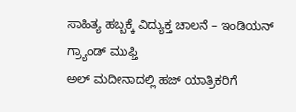ಸಾಹಿತ್ಯ ಹಬ್ಬಕ್ಕೆ ವಿದ್ಯುಕ್ತ ಚಾಲನೆ – ಇಂಡಿಯನ್ ಗ್ರ್ಯಾಂಡ್ ಮುಫ್ತಿ
ಅಲ್ ಮದೀನಾದಲ್ಲಿ ಹಜ್ ಯಾತ್ರಿಕರಿಗೆ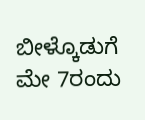ಬೀಳ್ಕೊಡುಗೆ
ಮೇ 7ರಂದು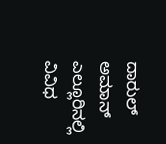ದಾರುಲ್ ಅಮಾನ್ ಎಲ್ಲೂರಿನಲ್ಲಿ ವಿವಿಧ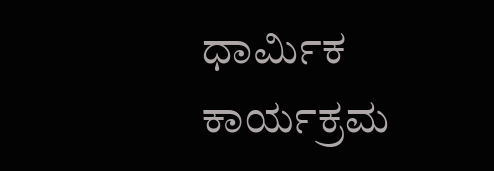ಧಾರ್ಮಿಕ ಕಾರ್ಯಕ್ರಮ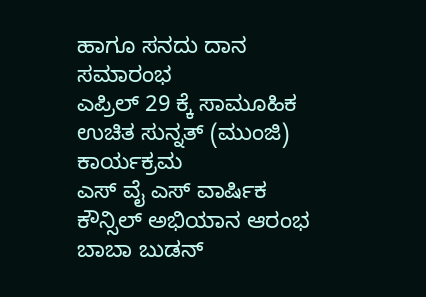ಹಾಗೂ ಸನದು ದಾನ ಸಮಾರಂಭ
ಎಪ್ರಿಲ್ 29 ಕ್ಕೆ ಸಾಮೂಹಿಕ ಉಚಿತ ಸುನ್ನತ್ (ಮುಂಜಿ) ಕಾರ್ಯಕ್ರಮ
ಎಸ್ ವೈ ಎಸ್ ವಾರ್ಷಿಕ ಕೌನ್ಸಿಲ್ ಅಭಿಯಾನ ಆರಂಭ
ಬಾಬಾ ಬುಡನ್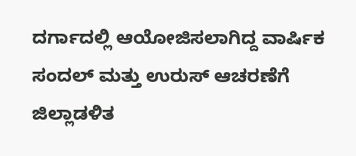ದರ್ಗಾದಲ್ಲಿ ಆಯೋಜಿಸಲಾಗಿದ್ದ ವಾರ್ಷಿಕ ಸಂದಲ್ ಮತ್ತು ಉರುಸ್ ಆಚರಣೆಗೆ ಜಿಲ್ಲಾಡಳಿತ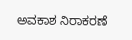ಅವಕಾಶ ನಿರಾಕರಣೆ